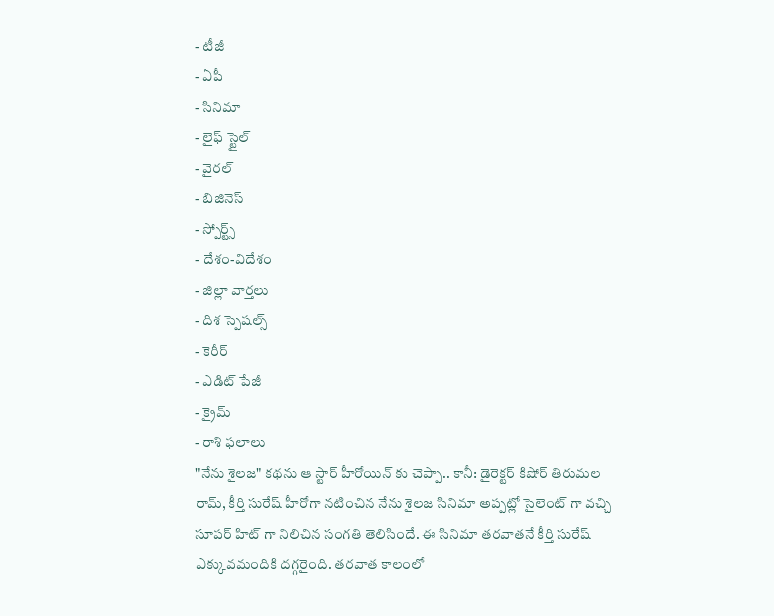- టీజీ
- ఏపీ
- సినిమా
- లైఫ్ స్టైల్
- వైరల్
- బిజినెస్
- స్పోర్ట్స్
- దేశం-విదేశం
- జిల్లా వార్తలు
- దిశ స్పెషల్స్
- కెరీర్
- ఎడిట్ పేజీ
- క్రైమ్
- రాశి ఫలాలు
"నేను శైలజ" కథను ఆ స్టార్ హీరోయిన్ కు చెప్పా.. కానీ: డైరెక్టర్ కిషోర్ తిరుమల
రామ్, కీర్తి సురేష్ హీరోగా నటించిన నేను శైలజ సినిమా అప్పట్లో సైలెంట్ గా వచ్చి సూపర్ హిట్ గా నిలిచిన సంగతి తెలిసిందే. ఈ సినిమా తరవాతనే కీర్తి సురేష్ ఎక్కువమందికి దగ్గరైంది. తరవాత కాలంలో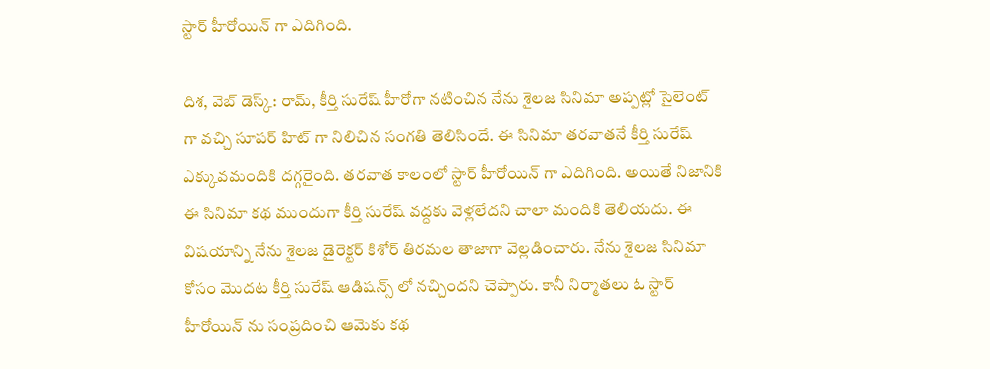స్టార్ హీరోయిన్ గా ఎదిగింది.

దిశ, వెబ్ డెస్క్: రామ్, కీర్తి సురేష్ హీరోగా నటించిన నేను శైలజ సినిమా అప్పట్లో సైలెంట్ గా వచ్చి సూపర్ హిట్ గా నిలిచిన సంగతి తెలిసిందే. ఈ సినిమా తరవాతనే కీర్తి సురేష్ ఎక్కువమందికి దగ్గరైంది. తరవాత కాలంలో స్టార్ హీరోయిన్ గా ఎదిగింది. అయితే నిజానికి ఈ సినిమా కథ ముందుగా కీర్తి సురేష్ వద్దకు వెళ్లలేదని చాలా మందికి తెలియదు. ఈ విషయాన్ని నేను శైలజ డైరెక్టర్ కిశోర్ తిరమల తాజాగా వెల్లడించారు. నేను శైలజ సినిమా కోసం మొదట కీర్తి సురేష్ ఆడిషన్స్ లో నచ్చిందని చెప్పారు. కానీ నిర్మాతలు ఓ స్టార్ హీరోయిన్ ను సంప్రదించి ఆమెకు కథ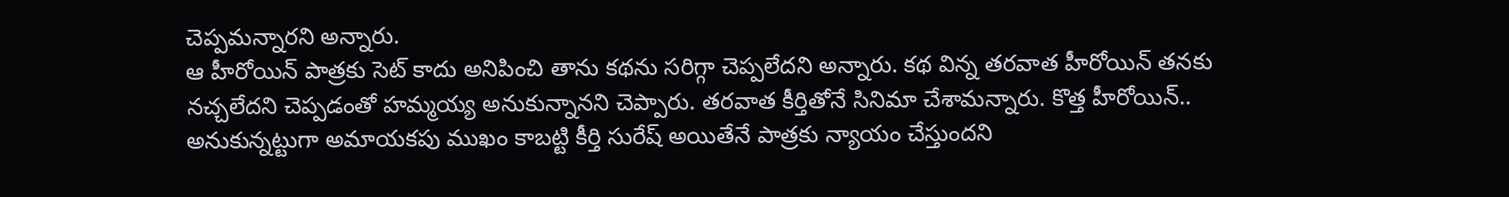చెప్పమన్నారని అన్నారు.
ఆ హీరోయిన్ పాత్రకు సెట్ కాదు అనిపించి తాను కథను సరిగ్గా చెప్పలేదని అన్నారు. కథ విన్న తరవాత హీరోయిన్ తనకు నచ్చలేదని చెప్పడంతో హమ్మయ్య అనుకున్నానని చెప్పారు. తరవాత కీర్తితోనే సినిమా చేశామన్నారు. కొత్త హీరోయిన్.. అనుకున్నట్టుగా అమాయకపు ముఖం కాబట్టి కీర్తి సురేష్ అయితేనే పాత్రకు న్యాయం చేస్తుందని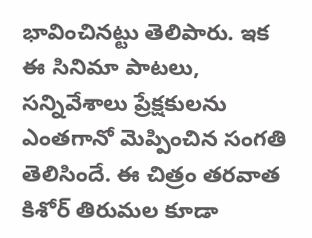భావించినట్టు తెలిపారు. ఇక ఈ సినిమా పాటలు, సన్నివేశాలు ప్రేక్షకులను ఎంతగానో మెప్పించిన సంగతి తెలిసిందే. ఈ చిత్రం తరవాత కిశోర్ తిరుమల కూడా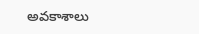అవకాశాలు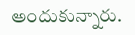అందుకున్నారు.